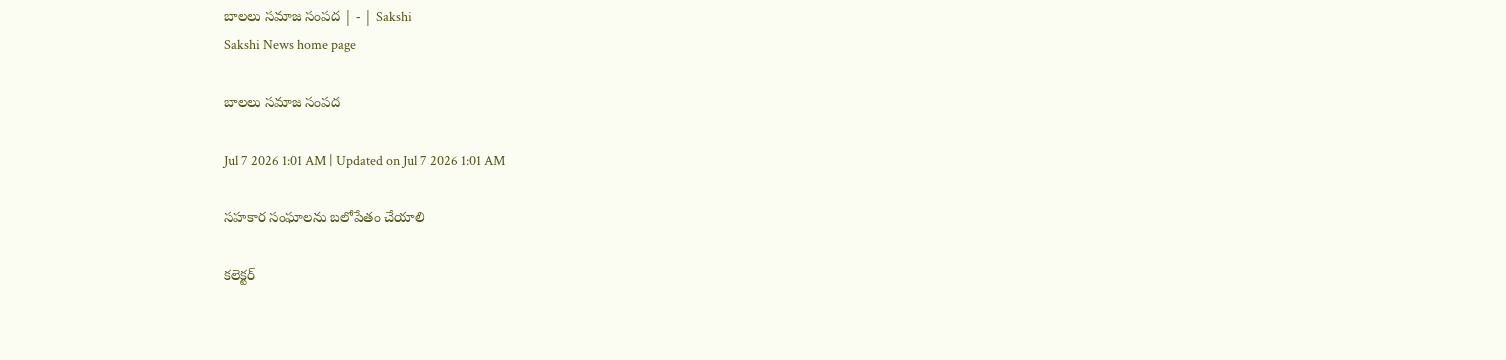బాలలు సమాజ సంపద | - | Sakshi
Sakshi News home page

బాలలు సమాజ సంపద

Jul 7 2026 1:01 AM | Updated on Jul 7 2026 1:01 AM

సహకార సంఘాలను బలోపేతం చేయాలి

కలెక్టర్‌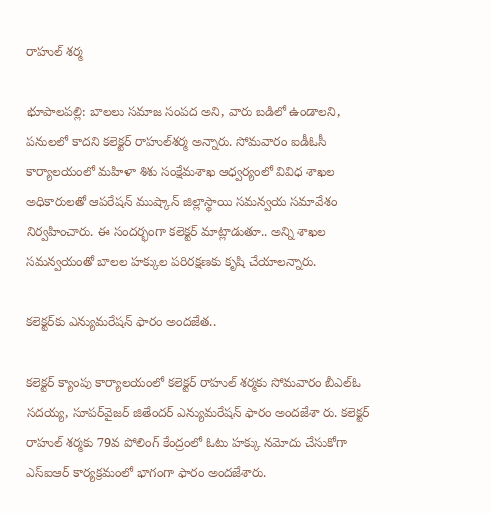రాహుల్‌ శర్మ

భూపాలపల్లి: బాలలు సమాజ సంపద అని, వారు బడిలో ఉండాలని, పనులలో కాదని కలెక్టర్‌ రాహుల్‌శర్మ అన్నారు. సోమవారం ఐడీఓసీ కార్యాలయంలో మహిళా శిశు సంక్షేమశాఖ ఆధ్వర్యంలో వివిధ శాఖల అధికారులతో ఆపరేషన్‌ ముష్కాన్‌ జిల్లాస్థాయి సమన్వయ సమావేశం నిర్వహించారు. ఈ సందర్భంగా కలెక్టర్‌ మాట్లాడుతూ.. అన్ని శాఖల సమన్వయంతో బాలల హక్కుల పరిరక్షణకు కృషి చేయాలన్నారు.

కలెక్టర్‌కు ఎన్యుమరేషన్‌ ఫారం అందజేత..

కలెక్టర్‌ క్యాంపు కార్యాలయంలో కలెక్టర్‌ రాహుల్‌ శర్మకు సోమవారం బీఎల్‌ఓ సదయ్య, సూపర్‌వైజర్‌ జితేందర్‌ ఎన్యుమరేషన్‌ ఫారం అందజేశా రు. కలెక్టర్‌ రాహుల్‌ శర్మకు 79వ పోలింగ్‌ కేంద్రంలో ఓటు హక్కు నమోదు చేసుకోగా ఎస్‌ఐఆర్‌ కార్యక్రమంలో భాగంగా ఫారం అందజేశారు.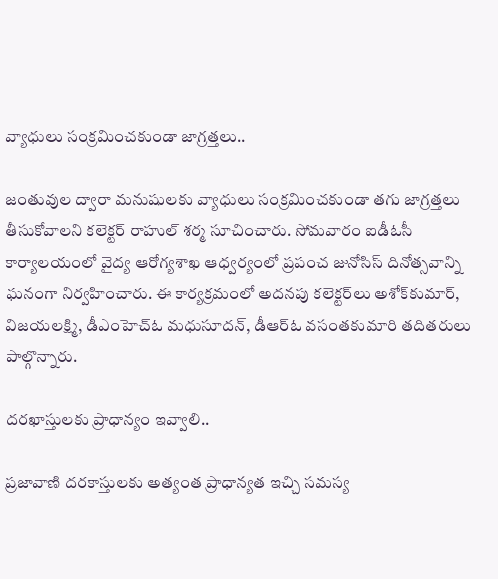వ్యాధులు సంక్రమించకుండా జాగ్రత్తలు..

జంతువుల ద్వారా మనుషులకు వ్యాధులు సంక్రమించకుండా తగు జాగ్రత్తలు తీసుకోవాలని కలెక్టర్‌ రాహుల్‌ శర్మ సూచించారు. సోమవారం ఐడీఓసీ కార్యాలయంలో వైద్య ఆరోగ్యశాఖ ఆధ్వర్యంలో ప్రపంచ జునోసిస్‌ దినోత్సవాన్ని ఘనంగా నిర్వహించారు. ఈ కార్యక్రమంలో అదనపు కలెక్టర్‌లు అశోక్‌కుమార్‌, విజయలక్ష్మి, డీఎంహెచ్‌ఓ మధుసూదన్‌, డీఆర్‌ఓ వసంతకుమారి తదితరులు పాల్గొన్నారు.

దరఖాస్తులకు ప్రాధాన్యం ఇవ్వాలి..

ప్రజావాణి దరకాస్తులకు అత్యంత ప్రాధాన్యత ఇచ్చి సమస్య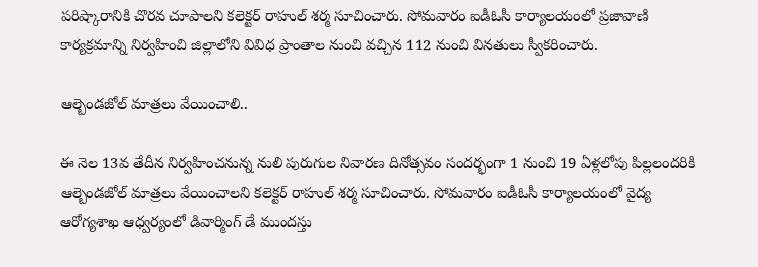పరిష్కారానికి చొరవ చూపాలని కలెక్టర్‌ రాహుల్‌ శర్మ సూచించారు. సోమవారం ఐడీఓసీ కార్యాలయంలో ప్రజావాణి కార్యక్రమాన్ని నిర్వహించి జిల్లాలోని వివిధ ప్రాంతాల నుంచి వచ్చిన 112 నుంచి వినతులు స్వీకరించారు.

ఆల్బెండజోల్‌ మాత్రలు వేయించాలి..

ఈ నెల 13వ తేదీన నిర్వహించనున్న నులి పురుగుల నివారణ దినోత్సవం సందర్భంగా 1 నుంచి 19 ఏళ్లలోపు పిల్లలందరికి ఆల్బెండజోల్‌ మాత్రలు వేయించాలని కలెక్టర్‌ రాహుల్‌ శర్మ సూచించారు. సోమవారం ఐడీఓసీ కార్యాలయంలో వైద్య ఆరోగ్యశాఖ ఆధ్వర్యంలో డివార్మింగ్‌ డే ముందస్తు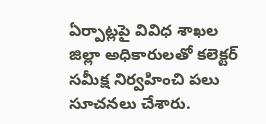ఏర్పాట్లపై వివిధ శాఖల జిల్లా అధికారులతో కలెక్టర్‌ సమీక్ష నిర్వహించి పలు సూచనలు చేశారు.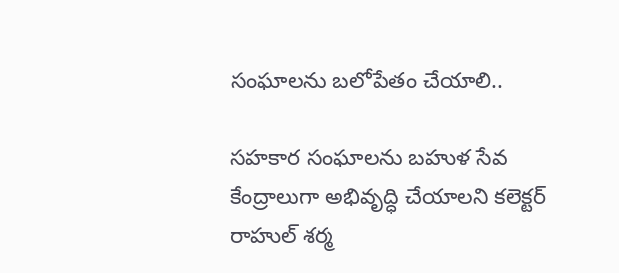సంఘాలను బలోపేతం చేయాలి..

సహకార సంఘాలను బహుళ సేవ కేంద్రాలుగా అభివృద్ధి చేయాలని కలెక్టర్‌ రాహుల్‌ శర్మ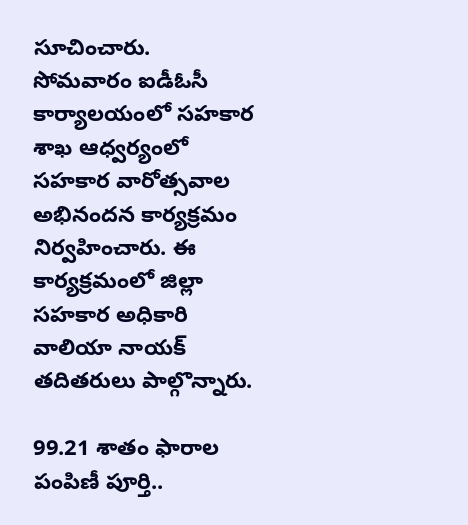సూచించారు. సోమవారం ఐడీఓసీ కార్యాలయంలో సహకార శాఖ ఆధ్వర్యంలో సహకార వారోత్సవాల అభినందన కార్యక్రమం నిర్వహించారు. ఈ కార్యక్రమంలో జిల్లా సహకార అధికారి వాలియా నాయక్‌ తదితరులు పాల్గొన్నారు.

99.21 శాతం ఫారాల పంపిణీ పూర్తి..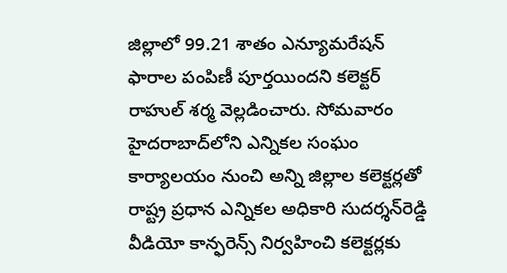జిల్లాలో 99.21 శాతం ఎన్యూమరేషన్‌ ఫారాల పంపిణీ పూర్తయిందని కలెక్టర్‌ రాహుల్‌ శర్మ వెల్లడించారు. సోమవారం హైదరాబాద్‌లోని ఎన్నికల సంఘం కార్యాలయం నుంచి అన్ని జిల్లాల కలెక్టర్లతో రాష్ట్ర ప్రధాన ఎన్నికల అధికారి సుదర్శన్‌రెడ్డి వీడియో కాన్ఫరెన్స్‌ నిర్వహించి కలెక్టర్లకు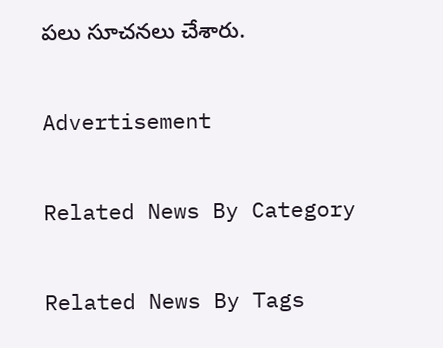పలు సూచనలు చేశారు.

Advertisement

Related News By Category

Related News By Tags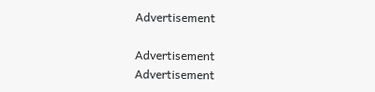Advertisement

Advertisement
Advertisement